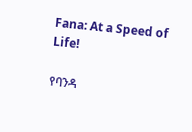Fana: At a Speed of Life!

የባንዳ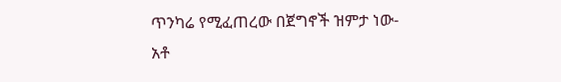ጥንካሬ የሚፈጠረው በጀግኖች ዝምታ ነው- አቶ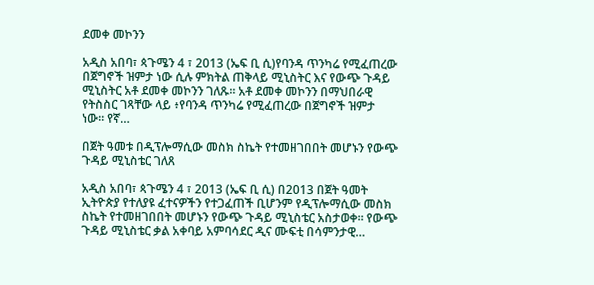ደመቀ መኮንን

አዲስ አበባ፣ ጳጉሜን 4 ፣ 2013 (ኤፍ ቢ ሲ)የባንዳ ጥንካሬ የሚፈጠረው በጀግኖች ዝምታ ነው ሲሉ ምክትል ጠቅላይ ሚኒስትር እና የውጭ ጉዳይ ሚኒስትር አቶ ደመቀ መኮንን ገለጹ። አቶ ደመቀ መኮንን በማህበራዊ የትስስር ገጻቸው ላይ ፥የባንዳ ጥንካሬ የሚፈጠረው በጀግኖች ዝምታ ነው። የኛ…

በጀት ዓመቱ በዲፕሎማሲው መስክ ስኬት የተመዘገበበት መሆኑን የውጭ ጉዳይ ሚኒስቴር ገለጸ

አዲስ አበባ፣ ጳጉሜን 4 ፣ 2013 (ኤፍ ቢ ሲ) በ2013 በጀት ዓመት ኢትዮጵያ የተለያዩ ፈተናዎችን የተጋፈጠች ቢሆንም የዲፕሎማሲው መስክ ስኬት የተመዘገበበት መሆኑን የውጭ ጉዳይ ሚኒስቴር አስታወቀ። የውጭ ጉዳይ ሚኒስቴር ቃል አቀባይ አምባሳደር ዲና ሙፍቲ በሳምንታዊ…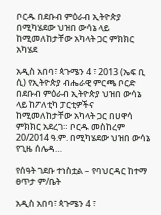ቦርዱ በደቡብ ምዕራብ ኢትዮጵያ በሚካሄደው ህዝበ ውሳኔ ላይ ከሚመለከታቸው አካላት ጋር ምክክር አካሄደ

አዲስ አበባ፣ ጳጉሜን 4 ፣ 2013 (ኤፍ ቢ ሲ) የኢትዮጵያ ብሔራዊ ምርጫ ቦርድ በደቡብ ምዕራብ ኢትዮጵያ ህዝበ ውሳኔ ላይ ከፖለቲካ ፓርቲዎችና ከሚመለከታቸው አካላት ጋር በሀዋሳ ምክክር አደረገ። ቦርዱ መስከረም 20/2014 ዓ.ም. በሚካሄደው ህዝበ ውሳኔ የጊዜ ሰሌዳ…

የሰዓት ገደቡ ተነስቷል – የባህርዳር ከተማ ፀጥታ ም/ቤት

አዲስ አበባ፣ ጳጉሜን 4 ፣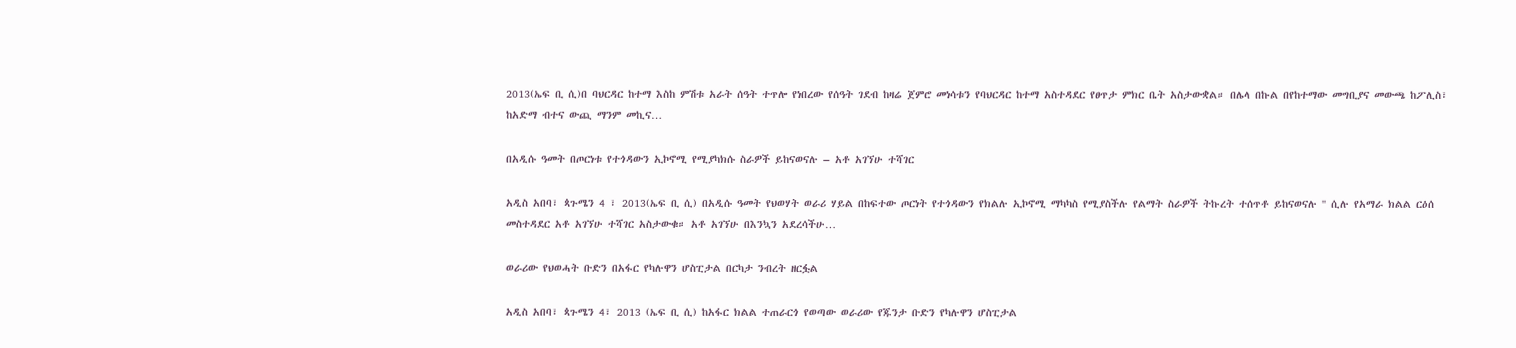2013(ኤፍ ቢ ሲ)በ ባህርዳር ከተማ እስከ ምሽቱ አራት ሰዓት ተጥሎ የነበረው የሰዓት ገደብ ከዛሬ ጀምሮ መነሳቱን የባህርዳር ከተማ አስተዳደር የፀጥታ ምክር ቤት አስታውቋል። በሌላ በኩል በየከተማው መግቢያና መውጫ ከፖሊስ፣ ከአድማ ብተና ውጪ ማንም መኪና…

በአዲሱ ዓመት በጦርነቱ የተጎዳውን ኢኮኖሚ የሚያካክሱ ስራዎች ይከናወናሉ – አቶ አገኘሁ ተሻገር

አዲስ አበባ፣ ጳጉሜን 4 ፣ 2013(ኤፍ ቢ ሲ) በአዲሱ ዓመት የህወሃት ወራሪ ሃይል በከፍተው ጦርነት የተጎዳውን የክልሉ ኢኮኖሚ ማካካስ የሚያስችሉ የልማት ስራዎች ትኩረት ተሰጥቶ ይከናወናሉ '' ሲሉ የአማራ ክልል ርዕሰ መስተዳደር አቶ አገኘሁ ተሻገር አስታውቁ። አቶ አገኘሁ በእንኳን አደረሳችሁ…

ወራሪው የህወሓት ቡድን በአፋር የካሉዋን ሆስፒታል በርካታ ንብረት ዘርፏል

አዲስ አበባ፣ ጳጉሜን 4፣ 2013 (ኤፍ ቢ ሲ) ከአፋር ክልል ተጠራርጎ የወጣው ወራሪው የጁንታ ቡድን የካሉዋን ሆስፒታል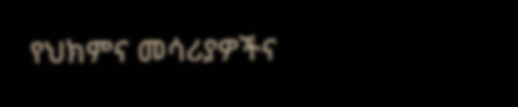የህክምና መሳሪያዎችና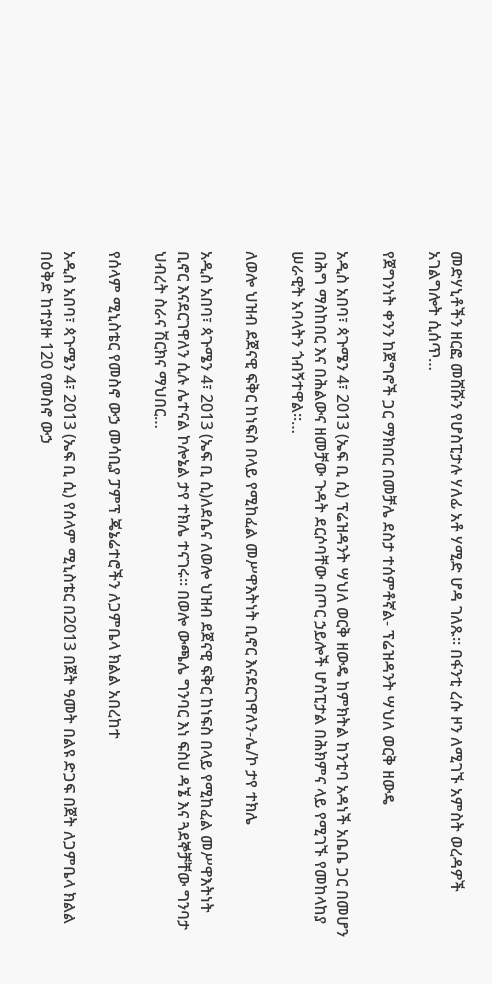መድሃኒቶችን ዘርፎ መሸሹን የሆስፒታሉ ሃለፊ አቶ ሃሚድ ሆዳ ገለጹ። በፋንቲ ረሱ ዞን ለሚገኙ አምስት ወረዳዎች አገልግሎት ሲሰጥ…

የጀግንነት ቀንን ከጀግኖች ጋር ማክበር በመቻሌ ደስታ ተሰምቶኛል- ፕሬዝዳንት ሣህለ ወርቅ ዘውዴ

አዲስ አበባ፣ ጳጉሜን 4፣ 2013 (ኤፍ ቢ ሲ) ፕሬዝዳንት ሣህለ ወርቅ ዘውዴ ከምክትል ከንቲባ አዳነች አቤቤ ጋር በመሆን በሕግ ማስከበር እና በሕልውና ዘመቻው ጉዳት ደርሶባቸው በጦር ኃይሎች ሆስፒታል በሕክምና ላይ የሚገኙ የመከላከያ ሠራዊት አባላትን ጎብኝተዋል፡፡…

ለወሎ ህዝብ ደጀናዊ ፍቅር ከነፍስ በላይ የሚከፈል መሥዋእትነት ቢኖር እናደርገዋለን-ሌ/ኮ ታየ ተክሌ

አዲስ አበባ፣ ጳጉሜን 4፣ 2013 (ኤፍ ቢ ሲ)ለደሴና ለወሎ ህዝብ ደጀናዊ ፍቅር ከነፍስ በላይ የሚከፈል መሥዋእትነት ቢኖር እናደርገዋለን ሲሉ ሌተናል ኮሎኔል ታየ ተክሌ ተናገሩ። በወሎ ውጫሌ ግንባር እነ ፍስሀ ዳኜ እና ጓደኞቻቸው ግንባታ ህብረት ስራና ሽርክና ማህበር…

የሰላም ሚኒስቴር የመስኖ ውኃ መሳቢያ ፓምፕ ጄኔሬተሮችን ለጋምቤላ ክልል አበረከተ

አዲስ አበባ፣ ጳጉሜን 4፣ 2013 (ኤፍ ቢ ሲ) የሰላም ሚኒስቴር በ2013 በጀት ዓመት በልዩ ድጋፍ በጀት ለጋምቤላ ክልል በዕቅድ ከተያዙ 120 የመስኖ ውኃ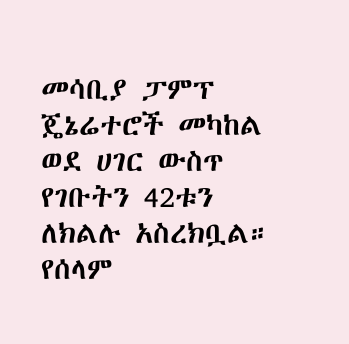መሳቢያ ፓምፕ ጄኔሬተሮች መካከል ወደ ሀገር ውስጥ የገቡትን 42ቱን ለክልሉ አስረክቧል። የሰላም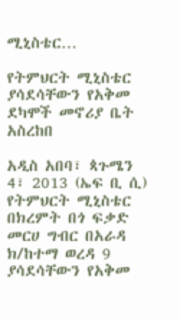ሚኒስቴር…

የትምህርት ሚኒስቴር ያሳደሳቸውን የአቅመ ደካሞች መኖሪያ ቤት አስረከበ

አዲስ አበባ፣ ጳጉሜን 4፣ 2013 (ኤፍ ቢ ሲ) የትምህርት ሚኒስቴር በክረምት በጎ ፍቃድ መርሀ ግብር በአራዳ ክ/ከተማ ወረዳ 9 ያሳደሳቸውን የአቅመ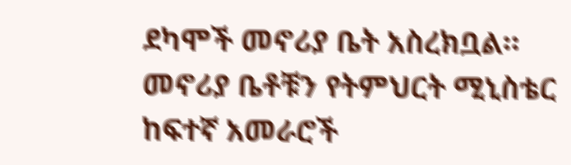ደካሞች መኖሪያ ቤት አስረክቧል። መኖሪያ ቤቶቹን የትምህርት ሚኒስቴር ከፍተኛ አመራሮች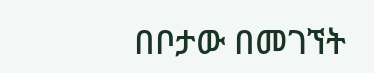በቦታው በመገኘት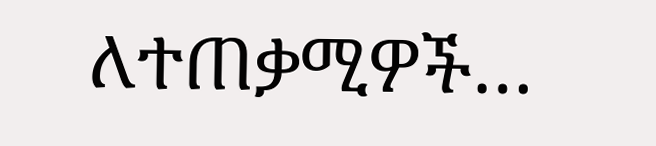ለተጠቃሚዎች…